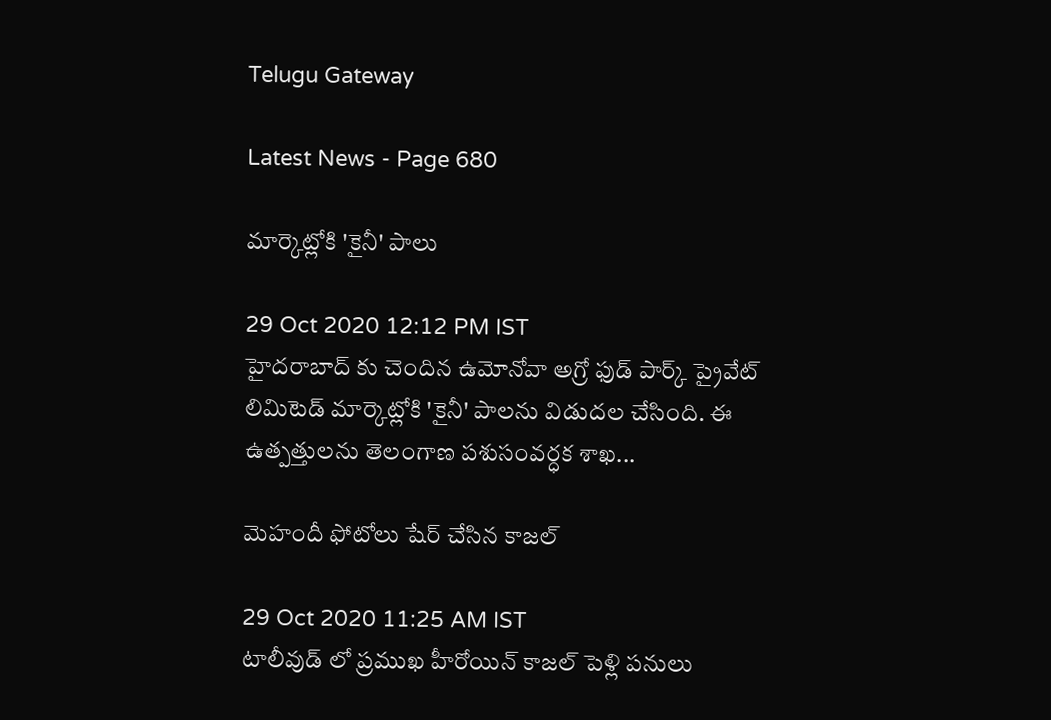Telugu Gateway

Latest News - Page 680

మార్కెట్లోకి 'కైనీ' పాలు

29 Oct 2020 12:12 PM IST
హైదరాబాద్ కు చెందిన ఉమోనోవా అగ్రో ఫుడ్ పార్క్ ప్రైవేట్ లిమిటెడ్ మార్కెట్లోకి 'కైనీ' పాలను విడుదల చేసింది. ఈ ఉత్పత్తులను తెలంగాణ పశుసంవర్ధక శాఖ...

మెహందీ ఫోటోలు షేర్ చేసిన కాజల్

29 Oct 2020 11:25 AM IST
టాలీవుడ్ లో ప్రముఖ హీరోయిన్ కాజల్ పెళ్లి పనులు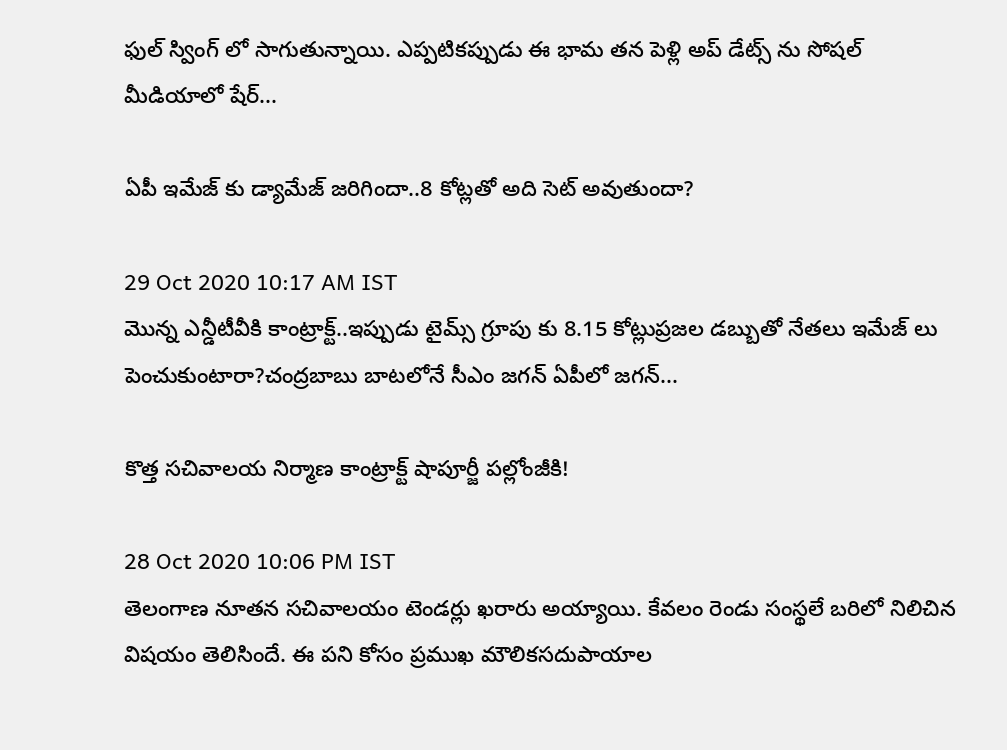ఫుల్ స్వింగ్ లో సాగుతున్నాయి. ఎప్పటికప్పుడు ఈ భామ తన పెళ్లి అప్ డేట్స్ ను సోషల్ మీడియాలో షేర్...

ఏపీ ఇమేజ్ కు డ్యామేజ్ జరిగిందా..8 కోట్లతో అది సెట్ అవుతుందా?

29 Oct 2020 10:17 AM IST
మొన్న ఎన్డీటీవీకి కాంట్రాక్ట్..ఇప్పుడు టైమ్స్ గ్రూపు కు 8.15 కోట్లుప్రజల డబ్బుతో నేతలు ఇమేజ్ లు పెంచుకుంటారా?చంద్రబాబు బాటలోనే సీఎం జగన్ ఏపీలో జగన్...

కొత్త సచివాలయ నిర్మాణ కాంట్రాక్ట్ షాపూర్జీ పల్లోంజీకి!

28 Oct 2020 10:06 PM IST
తెలంగాణ నూతన సచివాలయం టెండర్లు ఖరారు అయ్యాయి. కేవలం రెండు సంస్థలే బరిలో నిలిచిన విషయం తెలిసిందే. ఈ పని కోసం ప్రముఖ మౌలికసదుపాయాల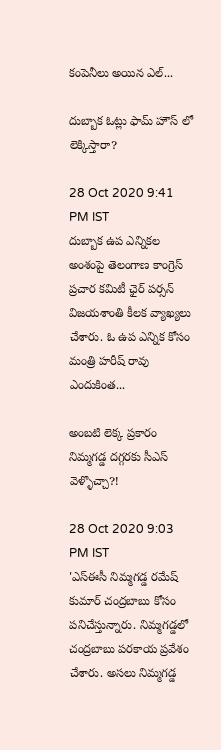కంపెనీలు అయిన ఎల్...

దుబ్బాక ఓట్లు ఫామ్ హౌస్ లో లెక్కిస్తారా?

28 Oct 2020 9:41 PM IST
దుబ్బాక ఉప ఎన్నికల అంశంపై తెలంగాణ కాంగ్రెస్ ప్రచార కమిటీ ఛైర్ పర్సన్ విజయశాంతి కీలక వ్యాఖ్యలు చేశారు. ఓ ఉప ఎన్నిక కోసం మంత్రి హరీష్ రావు ఎందుకింత...

అంబటి లెక్క ప్రకారం నిమ్మగడ్డ దగ్గరకు సీఎస్ వెళ్ళొచ్చా?!

28 Oct 2020 9:03 PM IST
'ఎస్ఈసీ నిమ్మగడ్డ రమేష్ కుమార్ చంద్రబాబు కోసం పనిచేస్తున్నారు. నిమ్మగడ్డలో చంద్రబాబు పరకాయ ప్రవేశం చేశారు. అసలు నిమ్మగడ్డ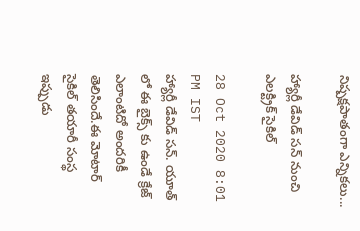నిష్పక్షపాతంగా ఎన్నికలు...

హ్యార్లీ డేవిడ్ సన్ నుంచి ఎలక్ట్రిక్ సైకిల్

28 Oct 2020 8:01 PM IST
హ్యార్లీ డేవిడ్ సన్. యూత్ లో ఈ బైక్స్ కు ఉండే క్రేజ్ ఎలాంటిదో అందరికీ తెలిసిందే.ఈ మోటార్ సైకిల్ తయారీ సంస్థ ఇప్పుడు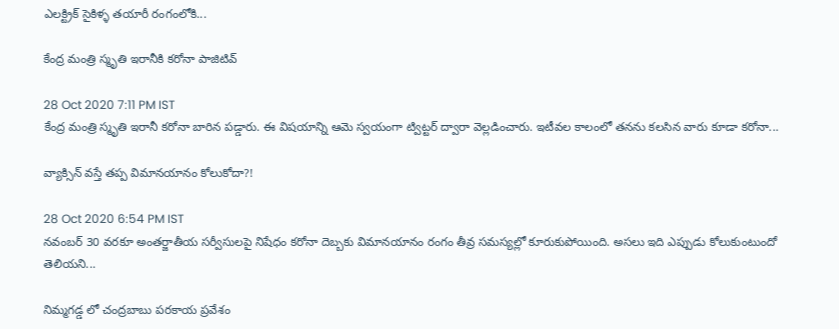ఎలక్ట్రిక్ సైకిళ్ళ తయారీ రంగంలోకి...

కేంద్ర మంత్రి స్మృతి ఇరానీకి కరోనా పాజిటివ్

28 Oct 2020 7:11 PM IST
కేంద్ర మంత్రి స్మృతి ఇరానీ కరోనా బారిన పడ్డారు. ఈ విషయాన్ని ఆమె స్వయంగా ట్విట్టర్ ద్వారా వెల్లడించారు. ఇటీవల కాలంలో తనను కలసిన వారు కూడా కరోనా...

వ్యాక్సిన్ వస్తే తప్ప విమానయానం కోలుకోదా?!

28 Oct 2020 6:54 PM IST
నవంబర్ 30 వరకూ అంతర్జాతీయ సర్వీసులపై నిషేధం కరోనా దెబ్బకు విమానయానం రంగం తీవ్ర సమస్యల్లో కూరుకుపోయింది. అసలు ఇది ఎప్పుడు కోలుకుంటుందో తెలియని...

నిమ్మగడ్డ లో చంద్రబాబు పరకాయ ప్రవేశం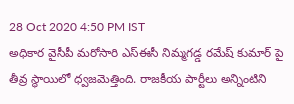28 Oct 2020 4:50 PM IST
అధికార వైసీపీ మరోసారి ఎస్ఈసీ నిమ్మగడ్డ రమేష్ కుమార్ పై తీవ్ర స్థాయిలో ధ్వజమెత్తింది. రాజకీయ పార్టీలు అన్నింటిని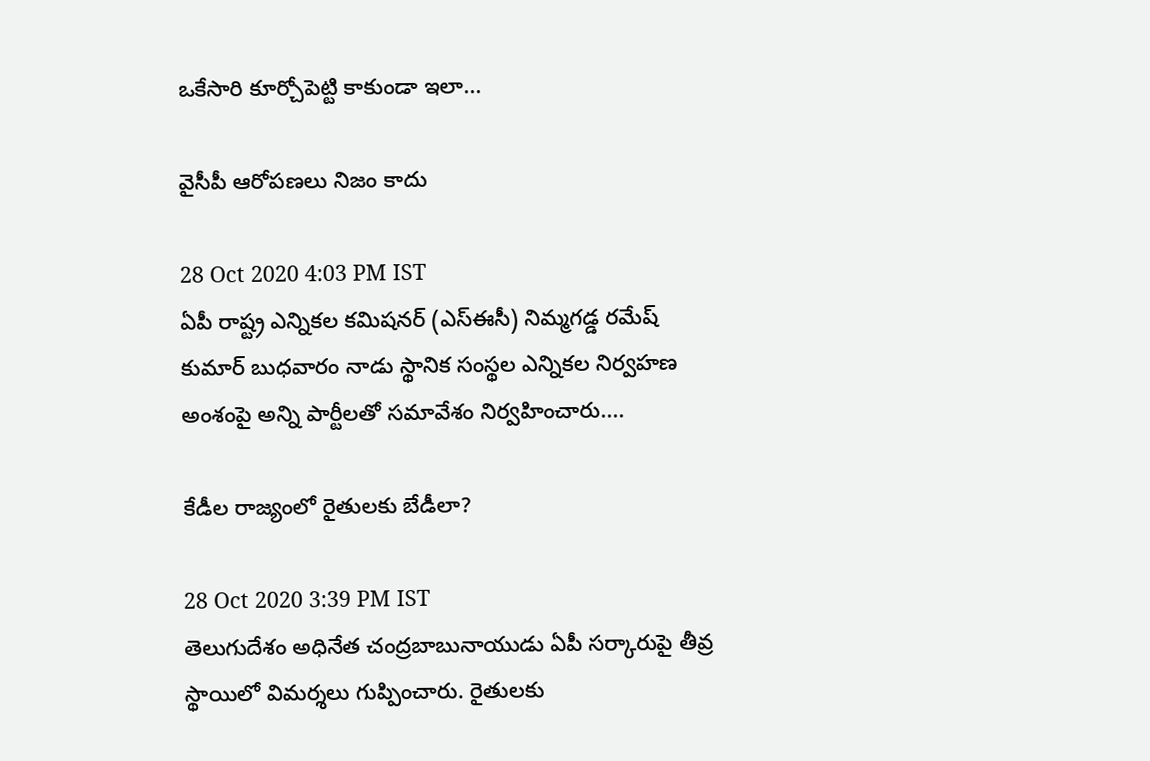ఒకేసారి కూర్చోపెట్టి కాకుండా ఇలా...

వైసీపీ ఆరోపణలు నిజం కాదు

28 Oct 2020 4:03 PM IST
ఏపీ రాష్ట్ర ఎన్నికల కమిషనర్ (ఎస్ఈసీ) నిమ్మగడ్డ రమేష్ కుమార్ బుధవారం నాడు స్థానిక సంస్థల ఎన్నికల నిర్వహణ అంశంపై అన్ని పార్టీలతో సమావేశం నిర్వహించారు....

కేడీల రాజ్యంలో రైతులకు బేడీలా?

28 Oct 2020 3:39 PM IST
తెలుగుదేశం అధినేత చంద్రబాబునాయుడు ఏపీ సర్కారుపై తీవ్ర స్థాయిలో విమర్శలు గుప్పించారు. రైతులకు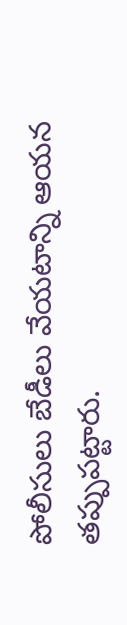పోలీసులు బేడీలు వేయటాన్ని ఆయన తప్పుపట్టారు.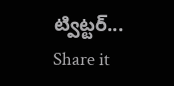ట్విట్టర్...
Share it